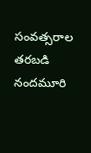సంవత్సరాల తరబడి నందమూరి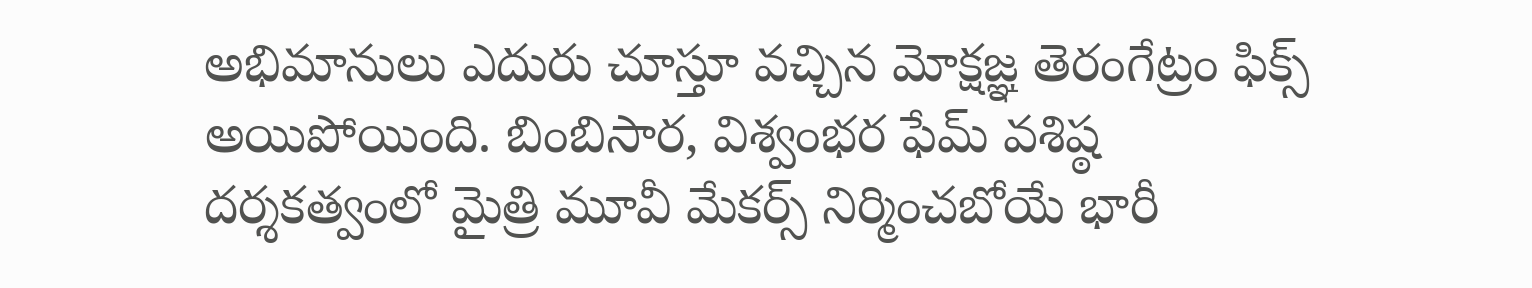అభిమానులు ఎదురు చూస్తూ వచ్చిన మోక్షజ్ఞ తెరంగేట్రం ఫిక్స్ అయిపోయింది. బింబిసార, విశ్వంభర ఫేమ్ వశిష్ఠ దర్శకత్వంలో మైత్రి మూవీ మేకర్స్ నిర్మించబోయే భారీ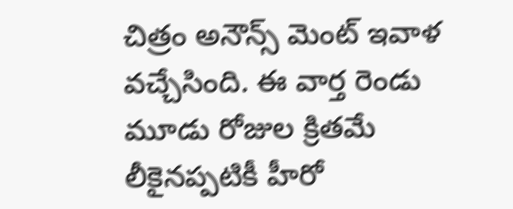చిత్రం అనౌన్స్ మెంట్ ఇవాళ వచ్చేసింది. ఈ వార్త రెండు మూడు రోజుల క్రితమే లీకైనప్పటికీ హీరో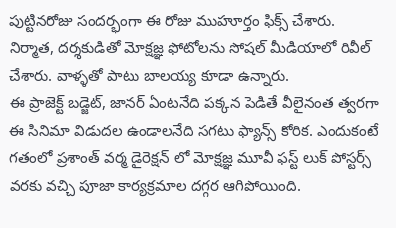పుట్టినరోజు సందర్భంగా ఈ రోజు ముహూర్తం ఫిక్స్ చేశారు. నిర్మాత, దర్శకుడితో మోక్షజ్ఞ ఫోటోలను సోషల్ మీడియాలో రివీల్ చేశారు. వాళ్ళతో పాటు బాలయ్య కూడా ఉన్నారు.
ఈ ప్రాజెక్ట్ బడ్జెట్, జానర్ ఏంటనేది పక్కన పెడితే వీలైనంత త్వరగా ఈ సినిమా విడుదల ఉండాలనేది సగటు ఫ్యాన్స్ కోరిక. ఎందుకంటే గతంలో ప్రశాంత్ వర్మ డైరెక్షన్ లో మోక్షజ్ఞ మూవీ ఫస్ట్ లుక్ పోస్టర్స్ వరకు వచ్చి పూజా కార్యక్రమాల దగ్గర ఆగిపోయింది.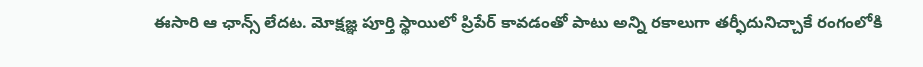ఈసారి ఆ ఛాన్స్ లేదట. మోక్షజ్ఞ పూర్తి స్థాయిలో ప్రిపేర్ కావడంతో పాటు అన్ని రకాలుగా తర్ఫీదునిచ్చాకే రంగంలోకి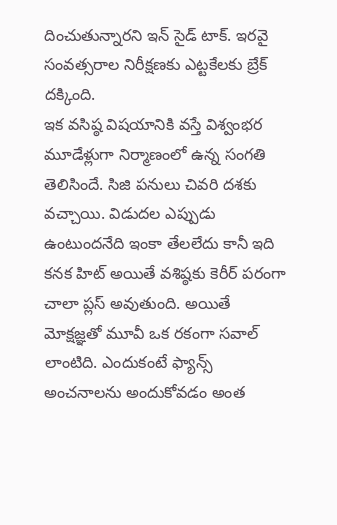దించుతున్నారని ఇన్ సైడ్ టాక్. ఇరవై సంవత్సరాల నిరీక్షణకు ఎట్టకేలకు బ్రేక్ దక్కింది.
ఇక వసిష్ఠ విషయానికి వస్తే విశ్వంభర మూడేళ్లుగా నిర్మాణంలో ఉన్న సంగతి తెలిసిందే. సిజి పనులు చివరి దశకు వచ్చాయి. విడుదల ఎప్పుడు ఉంటుందనేది ఇంకా తేలలేదు కానీ ఇది కనక హిట్ అయితే వశిష్ఠకు కెరీర్ పరంగా చాలా ప్లస్ అవుతుంది. అయితే మోక్షజ్ఞతో మూవీ ఒక రకంగా సవాల్ లాంటిది. ఎందుకంటే ఫ్యాన్స్ అంచనాలను అందుకోవడం అంత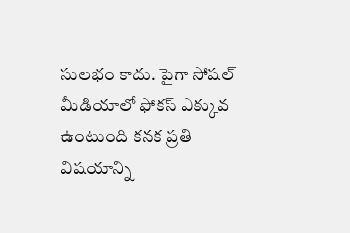సులభం కాదు. పైగా సోషల్ మీడియాలో ఫోకస్ ఎక్కువ ఉంటుంది కనక ప్రతి విషయాన్ని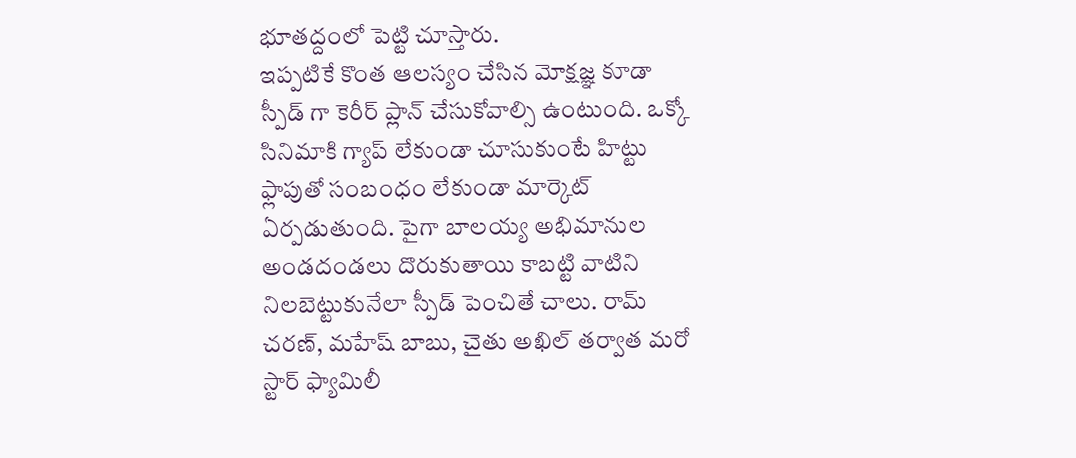భూతద్దంలో పెట్టి చూస్తారు.
ఇప్పటికే కొంత ఆలస్యం చేసిన మోక్షజ్ఞ కూడా స్పీడ్ గా కెరీర్ ప్లాన్ చేసుకోవాల్సి ఉంటుంది. ఒక్కో సినిమాకి గ్యాప్ లేకుండా చూసుకుంటే హిట్టు ఫ్లాపుతో సంబంధం లేకుండా మార్కెట్ ఏర్పడుతుంది. పైగా బాలయ్య అభిమానుల అండదండలు దొరుకుతాయి కాబట్టి వాటిని నిలబెట్టుకునేలా స్పీడ్ పెంచితే చాలు. రామ్ చరణ్, మహేష్ బాబు, చైతు అఖిల్ తర్వాత మరో స్టార్ ఫ్యామిలీ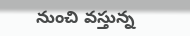నుంచి వస్తున్న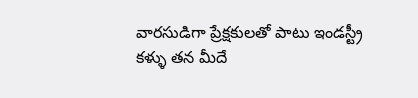వారసుడిగా ప్రేక్షకులతో పాటు ఇండస్ట్రీ కళ్ళు తన మీదే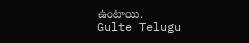ఉంటాయి.
Gulte Telugu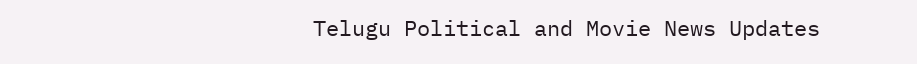Telugu Political and Movie News Updates